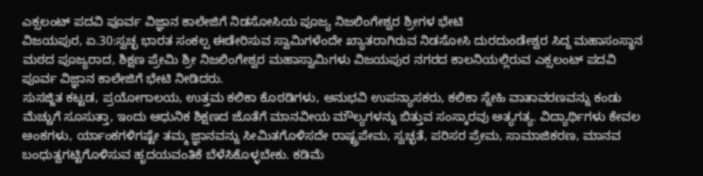ಎಕ್ಸಲಂಟ್ ಪದವಿ ಪೂರ್ವ ವಿಜ್ಞಾನ ಕಾಲೇಜಿಗೆ ನಿಡಸೋಸಿಯ ಪೂಜ್ಯ ನಿಜಲಿಂಗೇಶ್ವರ ಶ್ರೀಗಳ ಭೇಟಿ
ವಿಜಯಪುರ, ಏ.30:ಸ್ವಚ್ಛ ಭಾರತ ಸಂಕಲ್ಪ ಈಡೇರಿಸುವ ಸ್ವಾಮಿಗಳೆಂದೇ ಖ್ಯಾತರಾಗಿರುವ ನಿಡಸೋಸಿ ದುರದುಂಡೇಶ್ವರ ಸಿದ್ದ ಮಹಾಸಂಸ್ಥಾನ ಮಠದ ಪೂಜ್ಯರಾದ, ಶಿಕ್ಷಣ ಪ್ರೇಮಿ ಶ್ರೀ ನಿಜಲಿಂಗೇಶ್ವರ ಮಹಾಸ್ವಾಮಿಗಳು ವಿಜಯಪುರ ನಗರದ ಕಾಲನಿಯಲ್ಲಿರುವ ಎಕ್ಸಲಂಟ್ ಪದವಿ ಪೂರ್ವ ವಿಜ್ಞಾನ ಕಾಲೇಜಿಗೆ ಭೇಟಿ ನೀಡಿದರು.
ಸುಸಜ್ಜಿತ ಕಟ್ಟಡ, ಪ್ರಯೋಗಾಲಯ, ಉತ್ತಮ ಕಲಿಕಾ ಕೊಠಡಿಗಳು, ಅನುಭವಿ ಉಪನ್ಯಾಸಕರು, ಕಲಿಕಾ ಸ್ನೇಹಿ ವಾತಾವರಣವನ್ನು ಕಂಡು ಮೆಚ್ಚುಗೆ ಸೂಸುತ್ತಾ, ಇಂದು ಆಧುನಿಕ ಶಿಕ್ಷಣದ ಜೊತೆಗೆ ಮಾನವೀಯ ಮೌಲ್ಯಗಳನ್ನು ಬಿತ್ತುವ ಸಂಸ್ಕಾರವು ಅತ್ಯಗತ್ಯ. ವಿದ್ಯಾರ್ಥಿಗಳು ಕೇವಲ ಅಂಕಗಳು, ರ್ಯಾಂಕಗಳಿಗಷ್ಟೇ ತಮ್ಮ ಜ್ಞಾನವನ್ನು ಸೀಮಿತಗೊಳಿಸದೇ ರಾಷ್ಟ್ರಪೇಮ, ಸ್ವಚ್ಛತೆ, ಪರಿಸರ ಪ್ರೇಮ, ಸಾಮಾಜಿಕರಣ, ಮಾನವ ಬಂಧುತ್ವಗಟ್ಟಿಗೊಳಿಸುವ ಹೃದಯವಂತಿಕೆ ಬೆಳೆಸಿಕೊಳ್ಳಬೇಕು. ಕಡಿಮೆ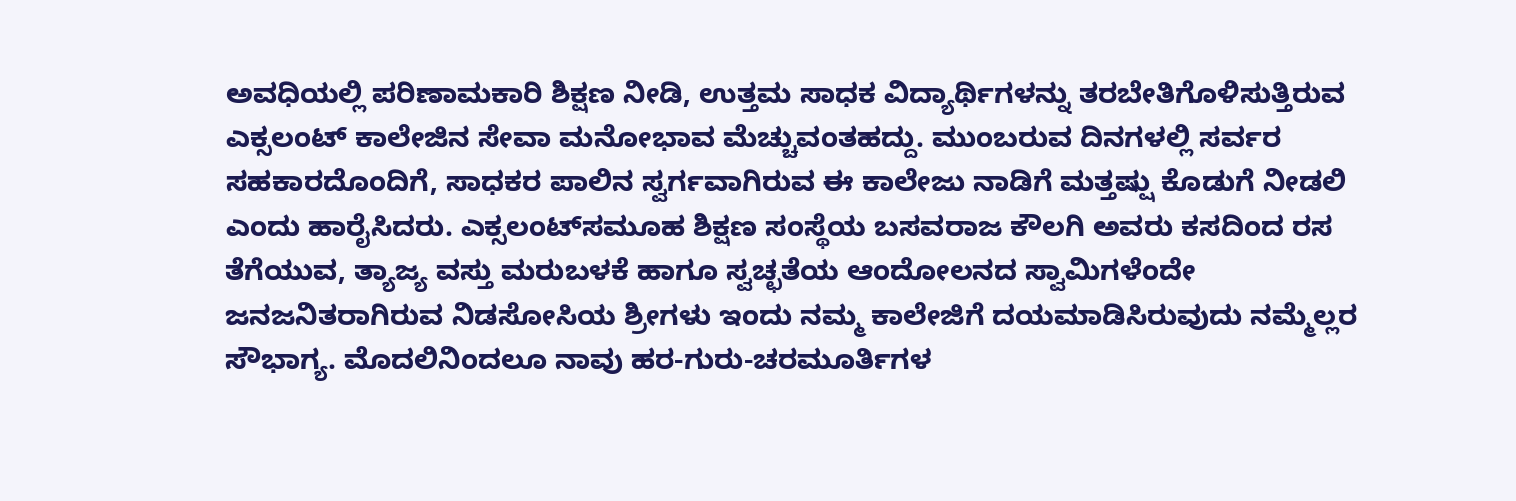ಅವಧಿಯಲ್ಲಿ ಪರಿಣಾಮಕಾರಿ ಶಿಕ್ಷಣ ನೀಡಿ, ಉತ್ತಮ ಸಾಧಕ ವಿದ್ಯಾರ್ಥಿಗಳನ್ನು ತರಬೇತಿಗೊಳಿಸುತ್ತಿರುವ ಎಕ್ಸಲಂಟ್ ಕಾಲೇಜಿನ ಸೇವಾ ಮನೋಭಾವ ಮೆಚ್ಚುವಂತಹದ್ದು. ಮುಂಬರುವ ದಿನಗಳಲ್ಲಿ ಸರ್ವರ ಸಹಕಾರದೊಂದಿಗೆ, ಸಾಧಕರ ಪಾಲಿನ ಸ್ವರ್ಗವಾಗಿರುವ ಈ ಕಾಲೇಜು ನಾಡಿಗೆ ಮತ್ತಷ್ಷು ಕೊಡುಗೆ ನೀಡಲಿ ಎಂದು ಹಾರೈಸಿದರು. ಎಕ್ಸಲಂಟ್‍ಸಮೂಹ ಶಿಕ್ಷಣ ಸಂಸ್ಥೆಯ ಬಸವರಾಜ ಕೌಲಗಿ ಅವರು ಕಸದಿಂದ ರಸ ತೆಗೆಯುವ, ತ್ಯಾಜ್ಯ ವಸ್ತು ಮರುಬಳಕೆ ಹಾಗೂ ಸ್ವಚ್ಛತೆಯ ಆಂದೋಲನದ ಸ್ವಾಮಿಗಳೆಂದೇ ಜನಜನಿತರಾಗಿರುವ ನಿಡಸೋಸಿಯ ಶ್ರೀಗಳು ಇಂದು ನಮ್ಮ ಕಾಲೇಜಿಗೆ ದಯಮಾಡಿಸಿರುವುದು ನಮ್ಮೆಲ್ಲರ ಸೌಭಾಗ್ಯ. ಮೊದಲಿನಿಂದಲೂ ನಾವು ಹರ-ಗುರು-ಚರಮೂರ್ತಿಗಳ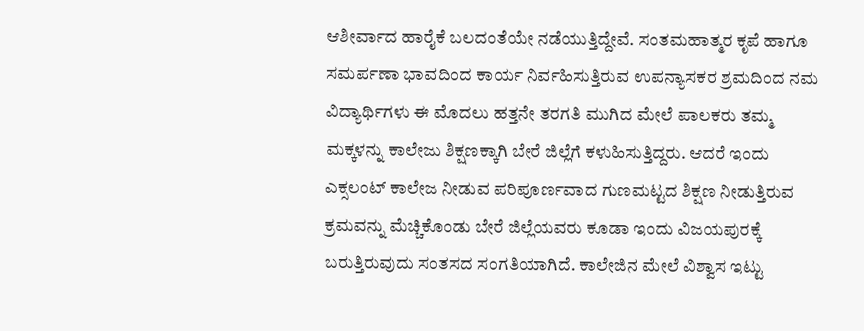ಆಶೀರ್ವಾದ ಹಾರೈಕೆ ಬಲದಂತೆಯೇ ನಡೆಯುತ್ತಿದ್ದೇವೆ. ಸಂತಮಹಾತ್ಮರ ಕೃಪೆ ಹಾಗೂ ಸಮರ್ಪಣಾ ಭಾವದಿಂದ ಕಾರ್ಯ ನಿರ್ವಹಿಸುತ್ತಿರುವ ಉಪನ್ಯಾಸಕರ ಶ್ರಮದಿಂದ ನಮ ವಿದ್ಯಾರ್ಥಿಗಳು ಈ ಮೊದಲು ಹತ್ತನೇ ತರಗತಿ ಮುಗಿದ ಮೇಲೆ ಪಾಲಕರು ತಮ್ಮ ಮಕ್ಕಳನ್ನು ಕಾಲೇಜು ಶಿಕ್ಷಣಕ್ಕಾಗಿ ಬೇರೆ ಜಿಲ್ಲೆಗೆ ಕಳುಹಿಸುತ್ತಿದ್ದರು. ಆದರೆ ಇಂದು ಎಕ್ಸಲಂಟ್ ಕಾಲೇಜ ನೀಡುವ ಪರಿಪೂರ್ಣವಾದ ಗುಣಮಟ್ಟದ ಶಿಕ್ಷಣ ನೀಡುತ್ತಿರುವ ಕ್ರಮವನ್ನು ಮೆಚ್ಚಿಕೊಂಡು ಬೇರೆ ಜಿಲ್ಲೆಯವರು ಕೂಡಾ ಇಂದು ವಿಜಯಪುರಕ್ಕೆ ಬರುತ್ತಿರುವುದು ಸಂತಸದ ಸಂಗತಿಯಾಗಿದೆ. ಕಾಲೇಜಿನ ಮೇಲೆ ವಿಶ್ವಾಸ ಇಟ್ಟು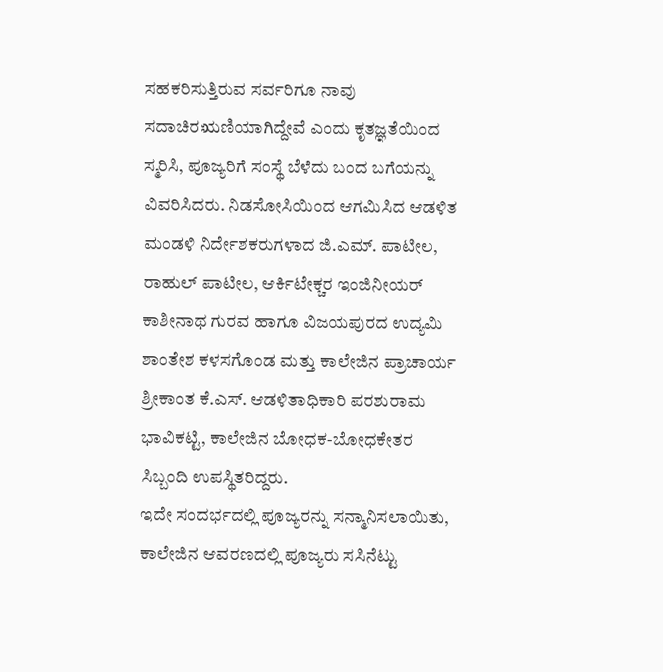ಸಹಕರಿಸುತ್ತಿರುವ ಸರ್ವರಿಗೂ ನಾವು ಸದಾಚಿರಋಣಿಯಾಗಿದ್ದೇವೆ ಎಂದು ಕೃತಜ್ಞತೆಯಿಂದ ಸ್ಮರಿಸಿ, ಪೂಜ್ಯರಿಗೆ ಸಂಸ್ಥೆ ಬೆಳೆದು ಬಂದ ಬಗೆಯನ್ನು ವಿವರಿಸಿದರು. ನಿಡಸೋಸಿಯಿಂದ ಆಗಮಿಸಿದ ಆಡಳಿತ ಮಂಡಳಿ ನಿರ್ದೇಶಕರುಗಳಾದ ಜಿ.ಎಮ್. ಪಾಟೀಲ, ರಾಹುಲ್ ಪಾಟೀಲ, ಆರ್ಕಿಟೇಕ್ಚರ ಇಂಜಿನೀಯರ್ ಕಾಶೀನಾಥ ಗುರವ ಹಾಗೂ ವಿಜಯಪುರದ ಉದ್ಯಮಿ ಶಾಂತೇಶ ಕಳಸಗೊಂಡ ಮತ್ತು ಕಾಲೇಜಿನ ಪ್ರಾಚಾರ್ಯ ಶ್ರೀಕಾಂತ ಕೆ.ಎಸ್. ಆಡಳಿತಾಧಿಕಾರಿ ಪರಶುರಾಮ ಭಾವಿಕಟ್ಟಿ, ಕಾಲೇಜಿನ ಬೋಧಕ-ಬೋಧಕೇತರ ಸಿಬ್ಬಂದಿ ಉಪಸ್ಥಿತರಿದ್ದರು.
ಇದೇ ಸಂದರ್ಭದಲ್ಲಿ ಪೂಜ್ಯರನ್ನು ಸನ್ಮಾನಿಸಲಾಯಿತು, ಕಾಲೇಜಿನ ಆವರಣದಲ್ಲಿ ಪೂಜ್ಯರು ಸಸಿನೆಟ್ಟು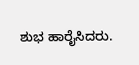ಶುಭ ಹಾರೈಸಿದರು.